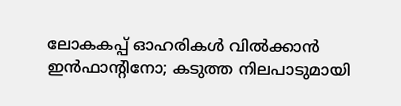ലോകകപ്പ് ഓഹരികള്‍ വില്‍ക്കാന്‍ ഇന്‍ഫാന്റിനോ; കടുത്ത നിലപാടുമായി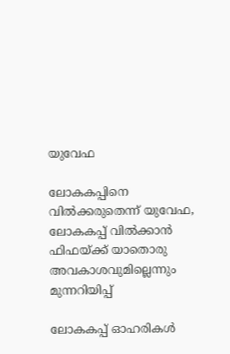യുവേഫ

ലോകകപ്പിനെ വില്‍ക്കരുതെന്ന് യുവേഫ, ലോകകപ്പ് വില്‍ക്കാന്‍ ഫിഫയ്ക്ക് യാതൊരു അവകാശവുമില്ലെന്നും മുന്നറിയിപ്പ്

ലോകകപ്പ് ഓഹരികള്‍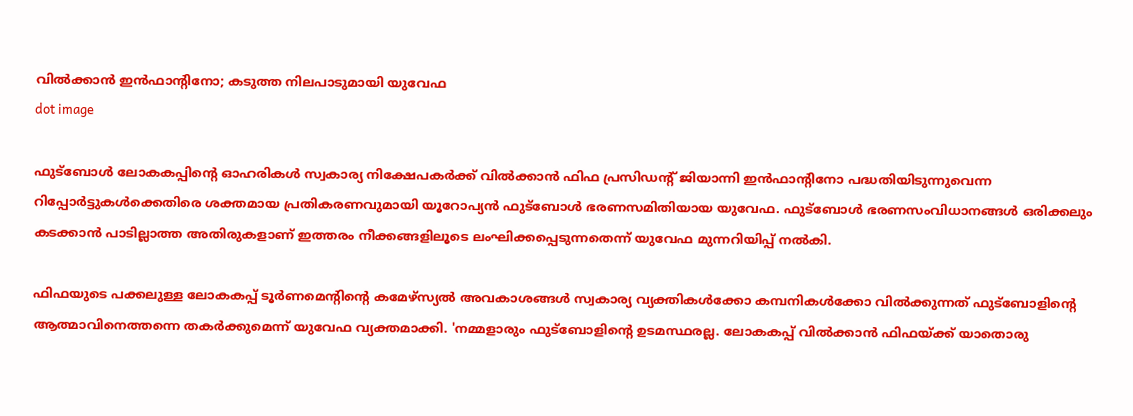വില്‍ക്കാന്‍ ഇന്‍ഫാന്റിനോ; കടുത്ത നിലപാടുമായി യുവേഫ
dot image

ഫുട്‌ബോള്‍ ലോകകപ്പിന്റെ ഓഹരികള്‍ സ്വകാര്യ നിക്ഷേപകര്‍ക്ക് വില്‍ക്കാന്‍ ഫിഫ പ്രസിഡന്റ് ജിയാന്നി ഇന്‍ഫാന്റിനോ പദ്ധതിയിടുന്നുവെന്ന റിപ്പോര്‍ട്ടുകള്‍ക്കെതിരെ ശക്തമായ പ്രതികരണവുമായി യൂറോപ്യന്‍ ഫുട്‌ബോള്‍ ഭരണസമിതിയായ യുവേഫ. ഫുട്‌ബോള്‍ ഭരണസംവിധാനങ്ങള്‍ ഒരിക്കലും കടക്കാന്‍ പാടില്ലാത്ത അതിരുകളാണ് ഇത്തരം നീക്കങ്ങളിലൂടെ ലംഘിക്കപ്പെടുന്നതെന്ന് യുവേഫ മുന്നറിയിപ്പ് നല്‍കി.

ഫിഫയുടെ പക്കലുള്ള ലോകകപ്പ് ടൂര്‍ണമെന്റിന്റെ കമേഴ്‌സ്യല്‍ അവകാശങ്ങള്‍ സ്വകാര്യ വ്യക്തികള്‍ക്കോ കമ്പനികള്‍ക്കോ വില്‍ക്കുന്നത് ഫുട്‌ബോളിന്റെ ആത്മാവിനെത്തന്നെ തകര്‍ക്കുമെന്ന് യുവേഫ വ്യക്തമാക്കി. 'നമ്മളാരും ഫുട്‌ബോളിന്റെ ഉടമസ്ഥരല്ല. ലോകകപ്പ് വില്‍ക്കാന്‍ ഫിഫയ്ക്ക് യാതൊരു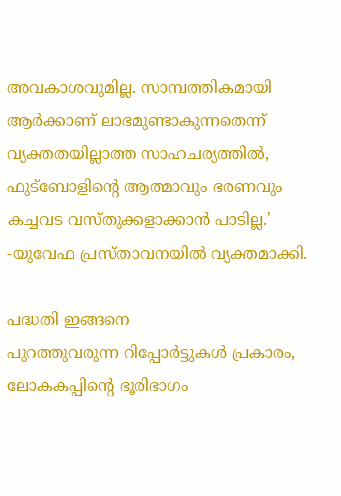അവകാശവുമില്ല. സാമ്പത്തികമായി ആര്‍ക്കാണ് ലാഭമുണ്ടാകുന്നതെന്ന് വ്യക്തതയില്ലാത്ത സാഹചര്യത്തില്‍, ഫുട്‌ബോളിന്റെ ആത്മാവും ഭരണവും കച്ചവട വസ്തുക്കളാക്കാന്‍ പാടില്ല.' -യുവേഫ പ്രസ്താവനയില്‍ വ്യക്തമാക്കി.

പദ്ധതി ഇങ്ങനെ
പുറത്തുവരുന്ന റിപ്പോര്‍ട്ടുകള്‍ പ്രകാരം, ലോകകപ്പിന്റെ ഭൂരിഭാഗം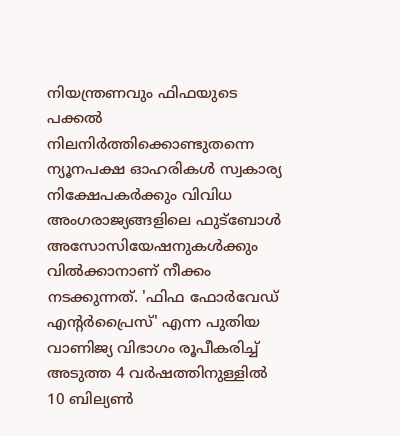നിയന്ത്രണവും ഫിഫയുടെ പക്കല്‍ നിലനിര്‍ത്തിക്കൊണ്ടുതന്നെ ന്യൂനപക്ഷ ഓഹരികള്‍ സ്വകാര്യ നിക്ഷേപകര്‍ക്കും വിവിധ അംഗരാജ്യങ്ങളിലെ ഫുട്‌ബോള്‍ അസോസിയേഷനുകള്‍ക്കും വില്‍ക്കാനാണ് നീക്കം നടക്കുന്നത്. 'ഫിഫ ഫോര്‍വേഡ് എന്റര്‍പ്രൈസ്' എന്ന പുതിയ വാണിജ്യ വിഭാഗം രൂപീകരിച്ച് അടുത്ത 4 വര്‍ഷത്തിനുള്ളില്‍ 10 ബില്യണ്‍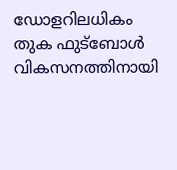ഡോളറിലധികം തുക ഫുട്‌ബോള്‍ വികസനത്തിനായി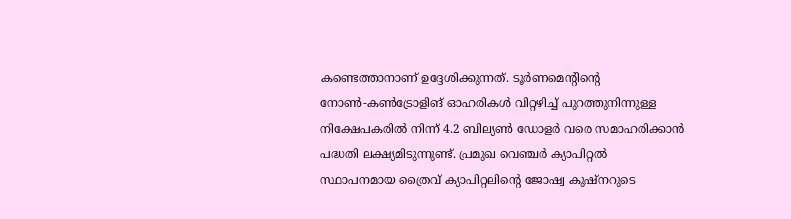കണ്ടെത്താനാണ് ഉദ്ദേശിക്കുന്നത്. ടൂര്‍ണമെന്റിന്റെ നോണ്‍-കണ്‍ട്രോളിങ് ഓഹരികള്‍ വിറ്റഴിച്ച് പുറത്തുനിന്നുള്ള നിക്ഷേപകരില്‍ നിന്ന് 4.2 ബില്യണ്‍ ഡോളര്‍ വരെ സമാഹരിക്കാന്‍ പദ്ധതി ലക്ഷ്യമിടുന്നുണ്ട്. പ്രമുഖ വെഞ്ചര്‍ ക്യാപിറ്റല്‍ സ്ഥാപനമായ ത്രൈവ് ക്യാപിറ്റലിന്റെ ജോഷ്വ കുഷ്‌നറുടെ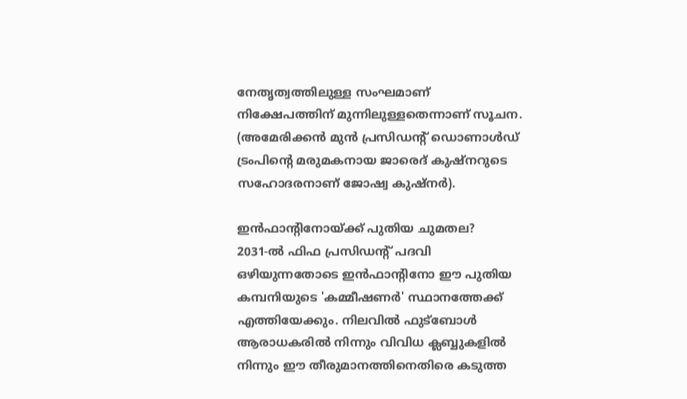നേതൃത്വത്തിലുള്ള സംഘമാണ് നിക്ഷേപത്തിന് മുന്നിലുള്ളതെന്നാണ് സൂചന. (അമേരിക്കന്‍ മുന്‍ പ്രസിഡന്റ് ഡൊണാള്‍ഡ് ട്രംപിന്റെ മരുമകനായ ജാരെദ് കുഷ്‌നറുടെ സഹോദരനാണ് ജോഷ്വ കുഷ്‌നര്‍).

ഇന്‍ഫാന്റിനോയ്ക്ക് പുതിയ ചുമതല?
2031-ല്‍ ഫിഫ പ്രസിഡന്റ് പദവി ഒഴിയുന്നതോടെ ഇന്‍ഫാന്റിനോ ഈ പുതിയ കമ്പനിയുടെ 'കമ്മീഷണര്‍' സ്ഥാനത്തേക്ക് എത്തിയേക്കും. നിലവില്‍ ഫുട്‌ബോള്‍ ആരാധകരില്‍ നിന്നും വിവിധ ക്ലബ്ബുകളില്‍ നിന്നും ഈ തീരുമാനത്തിനെതിരെ കടുത്ത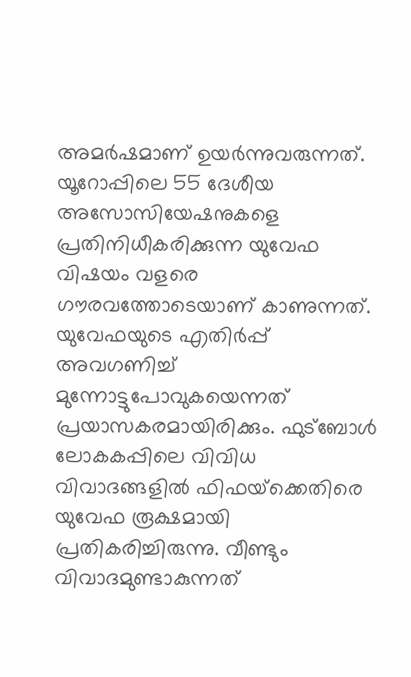അമര്‍ഷമാണ് ഉയര്‍ന്നുവരുന്നത്. യൂറോപ്പിലെ 55 ദേശീയ അസോസിയേഷനുകളെ പ്രതിനിധീകരിക്കുന്ന യുവേഫ വിഷയം വളരെ ഗൗരവത്തോടെയാണ് കാണുന്നത്. യുവേഫയുടെ എതിര്‍പ്പ് അവഗണിച്ച് മുന്നോട്ടുപോവുകയെന്നത് പ്രയാസകരമായിരിക്കും. ഫുട്‌ബോള്‍ ലോകകപ്പിലെ വിവിധ വിവാദങ്ങളില്‍ ഫിഫയ്‌ക്കെതിരെ യുവേഫ രൂക്ഷമായി പ്രതികരിച്ചിരുന്നു. വീണ്ടും വിവാദമുണ്ടാകുന്നത്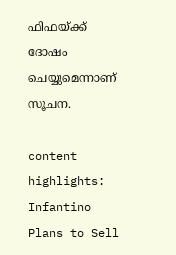ഫിഫയ്ക്ക് ദോഷം ചെയ്യുമെന്നാണ് സൂചന.

content highlights: Infantino Plans to Sell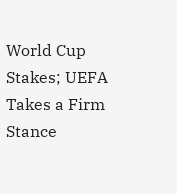World Cup Stakes; UEFA Takes a Firm Stance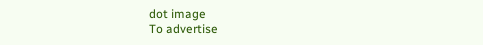dot image
To advertise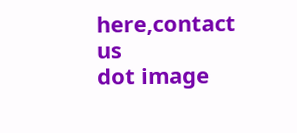here,contact us
dot image